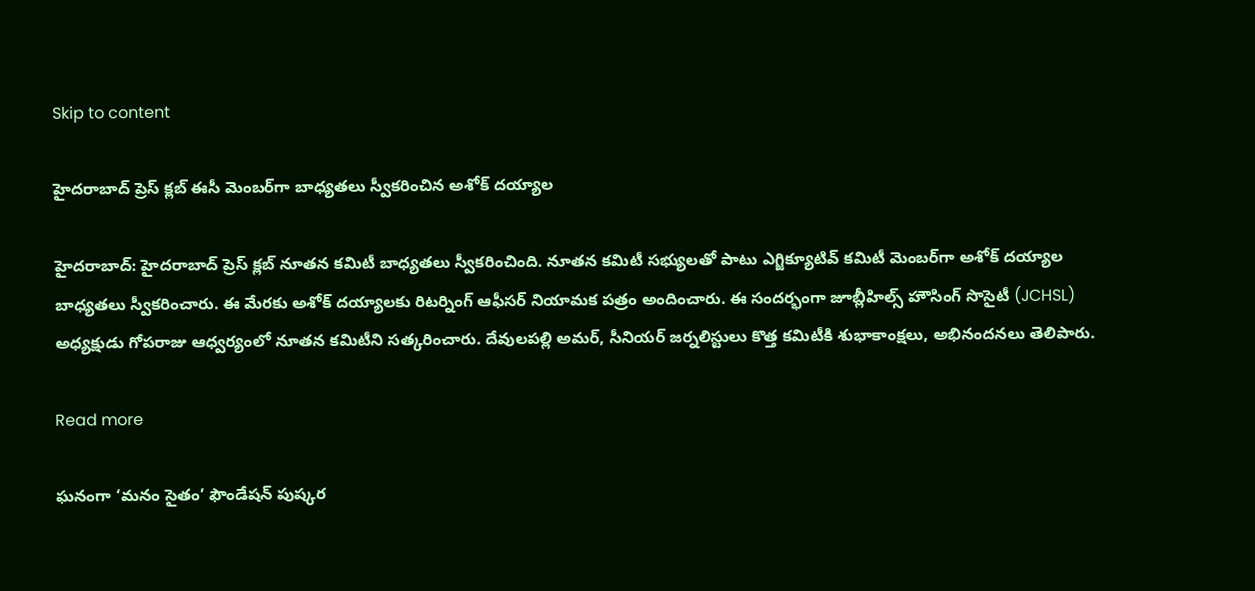Skip to content

హైదరాబాద్ ప్రెస్ క్లబ్ ఈసీ మెంబ‌ర్‌గా బాధ్యతలు స్వీక‌రించిన అశోక్ దయ్యాల

హైద‌రాబాద్: హైదరాబాద్ ప్రెస్ క్లబ్ నూతన కమిటీ బాధ్యతలు స్వీకరించింది. నూత‌న కమిటీ సభ్యులతో పాటు ఎగ్జిక్యూటివ్ కమిటీ మెంబర్‌గా అశోక్ దయ్యాల బాధ్య‌తలు స్వీకరించారు. ఈ మేర‌కు అశోక్ దయ్యాలకు రిటర్నింగ్ ఆఫీసర్ నియామక పత్రం అందించారు. ఈ సంద‌ర్భంగా జూబ్లీహిల్స్ హౌసింగ్ సొసైటీ (JCHSL) అధ్యక్షుడు గోపరాజు ఆధ్వర్యంలో నూతన కమిటీని సత్కరించారు. దేవులపల్లి అమర్, సీనియర్ జర్నలిస్టులు కొత్త కమిటీకి శుభాకాంక్షలు, అభినందనలు తెలిపారు.

Read more

ఘనంగా ‘మనం సైతం’ ఫౌండేషన్ పుష్కర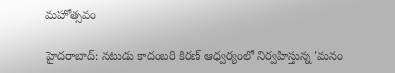మహోత్సవం

హైదరాబాద్: నటుడు కాదంబరి కిరణ్ ఆధ్వర్యంలో నిర్వహిస్తున్న 'మనం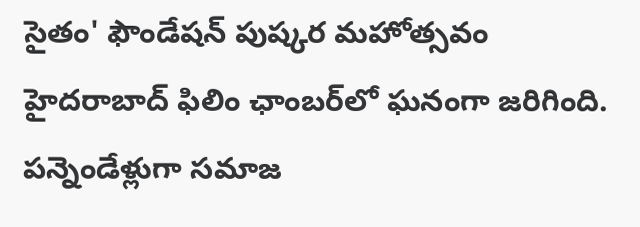సైతం' ఫౌండేషన్ పుష్కర మహోత్సవం హైదరాబాద్ ఫిలిం ఛాంబర్‌లో ఘనంగా జరిగింది. పన్నెండేళ్లుగా సమాజ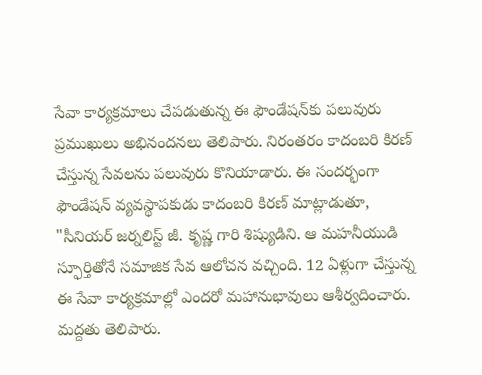సేవా కార్యక్రమాలు చేపడుతున్న ఈ ఫౌండేషన్‌కు పలువురు ప్రముఖులు అభినందనలు తెలిపారు. నిరంత‌రం కాదంబరి కిరణ్ చేస్తున్న‌ సేవలను పలువురు కొనియాడారు. ఈ సందర్భంగా ఫౌండేషన్ వ్యవస్థాపకుడు కాదంబరి కిరణ్ మాట్లాడుతూ, "సీనియర్ జర్నలిస్ట్ జీ. కృష్ణ గారి శిష్యుడిని. ఆ మహనీయుడి స్ఫూర్తితోనే స‌మాజిక సేవ ఆలోచ‌న వ‌చ్చింది. 12 ఏళ్లుగా చేస్తున్న‌ ఈ సేవా కార్యక్రమాల్లో ఎంద‌రో మ‌హానుభావులు ఆశీర్వ‌దించారు. మ‌ద్ద‌తు తెలిపారు.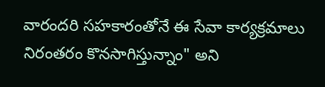వారంద‌రి స‌హ‌కారంతోనే ఈ సేవా కార్య‌క్ర‌మాలు నిరంత‌రం కొన‌సాగిస్తున్నాం" అని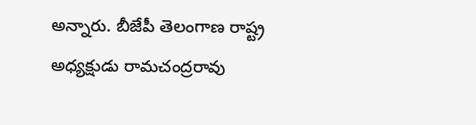అన్నారు. బీజేపీ తెలంగాణ రాష్ట్ర అధ్యక్షుడు రామచంద్రరావు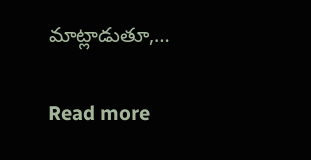మాట్లాడుతూ,…

Read more